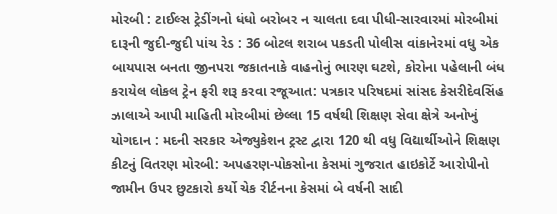મોરબી : ટાઈલ્સ ટ્રેડીંગનો ધંધો બરોબર ન ચાલતા દવા પીધી-સારવારમાં મોરબીમાં દારૂની જુદી-જુદી પાંચ રેડ : 36 બોટલ શરાબ પકડતી પોલીસ વાંકાનેરમાં વધુ એક બાયપાસ બનતા જીનપરા જકાતનાકે વાહનોનું ભારણ ઘટશે, કોરોના પહેલાની બંધ કરાયેલ લોકલ ટ્રેન ફરી શરૂ કરવા રજૂઆત: પત્રકાર પરિષદમાં સાંસદ કેસરીદેવસિંહ ઝાલાએ આપી માહિતી મોરબીમાં છેલ્લા 15 વર્ષથી શિક્ષણ સેવા ક્ષેત્રે અનોખું યોગદાન : મદની સરકાર એજ્યુકેશન ટ્રસ્ટ દ્વારા 120 થી વધુ વિદ્યાર્થીઓને શિક્ષણ કીટનું વિતરણ મોરબી: અપહરણ-પોકસોના કેસમાં ગુજરાત હાઇકોર્ટે આરોપીનો જામીન ઉપર છુટકારો કર્યો ચેક રીર્ટનના કેસમાં બે વર્ષની સાદી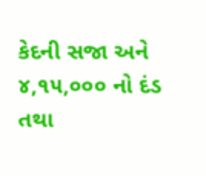કેદની સજા અને ૪,૧૫,૦૦૦ નો દંડ તથા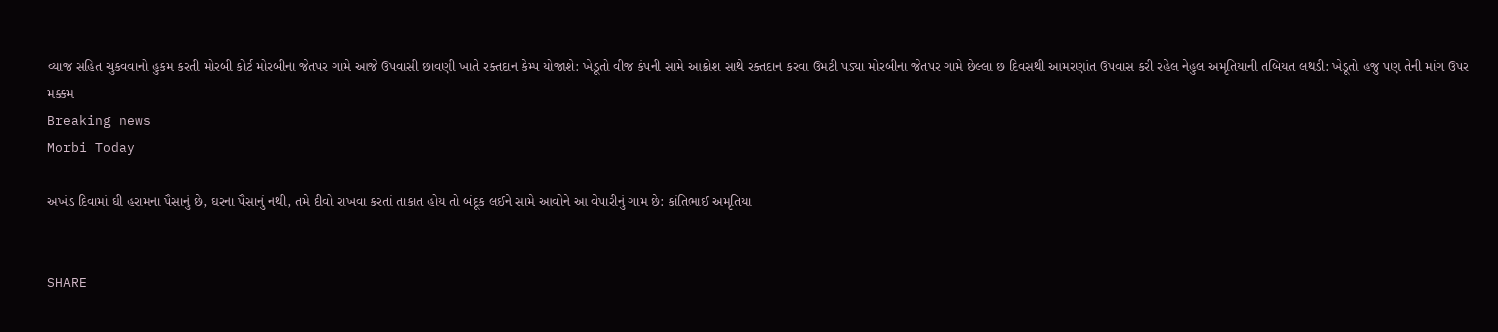વ્યાજ સહિત ચુકવવાનો હુકમ કરતી મોરબી કોર્ટ મોરબીના જેતપર ગામે આજે ઉપવાસી છાવણી ખાતે રક્તદાન કેમ્પ યોજાશે: ખેડૂતો વીજ કંપની સામે આક્રોશ સાથે રક્તદાન કરવા ઉમટી પડ્યા મોરબીના જેતપર ગામે છેલ્લા છ દિવસથી આમરણાંત ઉપવાસ કરી રહેલ નેહુલ અમૃતિયાની તબિયત લથડી: ખેડૂતો હજુ પણ તેની માંગ ઉપર મક્કમ
Breaking news
Morbi Today

અખંડ દિવામાં ઘી હરામના પૈસાનું છે, ઘરના પૈસાનું નથી, તમે દીવો રાખવા કરતાં તાકાત હોય તો બંદૂક લઈને સામે આવોને આ વેપારીનું ગામ છે: કાંતિભાઈ અમૃતિયા


SHARE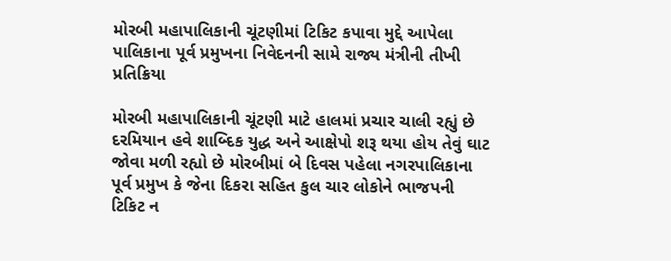મોરબી મહાપાલિકાની ચૂંટણીમાં ટિકિટ કપાવા મુદ્દે આપેલા પાલિકાના પૂર્વ પ્રમુખના નિવેદનની સામે રાજ્ય મંત્રીની તીખી પ્રતિક્રિયા

મોરબી મહાપાલિકાની ચૂંટણી માટે હાલમાં પ્રચાર ચાલી રહ્યું છે દરમિયાન હવે શાબ્દિક યુદ્ધ અને આક્ષેપો શરૂ થયા હોય તેવું ઘાટ જોવા મળી રહ્યો છે મોરબીમાં બે દિવસ પહેલા નગરપાલિકાના પૂર્વ પ્રમુખ કે જેના દિકરા સહિત કુલ ચાર લોકોને ભાજપની ટિકિટ ન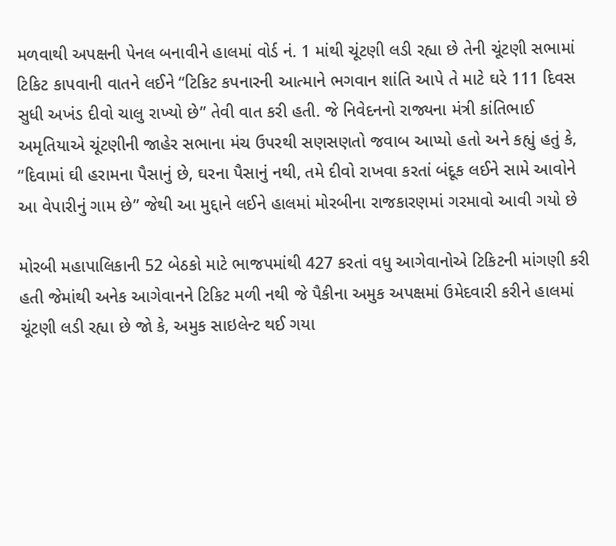મળવાથી અપક્ષની પેનલ બનાવીને હાલમાં વોર્ડ નં. 1 માંથી ચૂંટણી લડી રહ્યા છે તેની ચૂંટણી સભામાં ટિકિટ કાપવાની વાતને લઈને “ટિકિટ કપનારની આત્માને ભગવાન શાંતિ આપે તે માટે ઘરે 111 દિવસ સુધી અખંડ દીવો ચાલુ રાખ્યો છે” તેવી વાત કરી હતી. જે નિવેદનનો રાજ્યના મંત્રી કાંતિભાઈ અમૃતિયાએ ચૂંટણીની જાહેર સભાના મંચ ઉપરથી સણસણતો જવાબ આપ્યો હતો અને કહ્યું હતું કે, “દિવામાં ઘી હરામના પૈસાનું છે, ઘરના પૈસાનું નથી, તમે દીવો રાખવા કરતાં બંદૂક લઈને સામે આવોને આ વેપારીનું ગામ છે” જેથી આ મુદ્દાને લઈને હાલમાં મોરબીના રાજકારણમાં ગરમાવો આવી ગયો છે

મોરબી મહાપાલિકાની 52 બેઠકો માટે ભાજપમાંથી 427 કરતાં વધુ આગેવાનોએ ટિકિટની માંગણી કરી હતી જેમાંથી અનેક આગેવાનને ટિકિટ મળી નથી જે પૈકીના અમુક અપક્ષમાં ઉમેદવારી કરીને હાલમાં ચૂંટણી લડી રહ્યા છે જો કે, અમુક સાઇલેન્ટ થઈ ગયા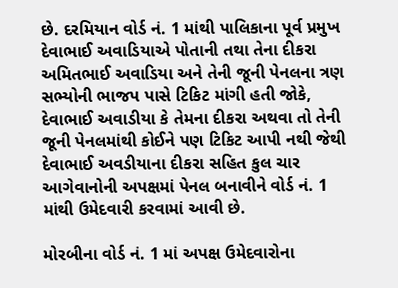છે. દરમિયાન વોર્ડ નં. 1 માંથી પાલિકાના પૂર્વ પ્રમુખ દેવાભાઈ અવાડિયાએ પોતાની તથા તેના દીકરા અમિતભાઈ અવાડિયા અને તેની જૂની પેનલના ત્રણ સભ્યોની ભાજપ પાસે ટિકિટ માંગી હતી જોકે, દેવાભાઈ અવાડીયા કે તેમના દીકરા અથવા તો તેની જૂની પેનલમાંથી કોઈને પણ ટિકિટ આપી નથી જેથી દેવાભાઈ અવડીયાના દીકરા સહિત કુલ ચાર આગેવાનોની અપક્ષમાં પેનલ બનાવીને વોર્ડ નં. 1 માંથી ઉમેદવારી કરવામાં આવી છે.

મોરબીના વોર્ડ નં. 1 માં અપક્ષ ઉમેદવારોના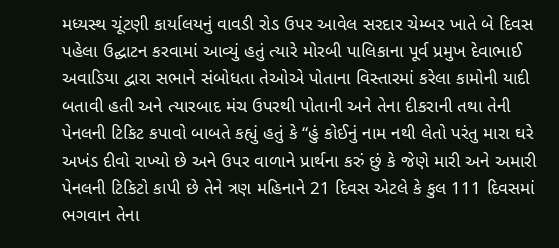મધ્યસ્થ ચૂંટણી કાર્યાલયનું વાવડી રોડ ઉપર આવેલ સરદાર ચેમ્બર ખાતે બે દિવસ પહેલા ઉદ્ઘાટન કરવામાં આવ્યું હતું ત્યારે મોરબી પાલિકાના પૂર્વ પ્રમુખ દેવાભાઈ અવાડિયા દ્વારા સભાને સંબોધતા તેઓએ પોતાના વિસ્તારમાં કરેલા કામોની યાદી બતાવી હતી અને ત્યારબાદ મંચ ઉપરથી પોતાની અને તેના દીકરાની તથા તેની પેનલની ટિકિટ કપાવો બાબતે કહ્યું હતું કે “હું કોઈનું નામ નથી લેતો પરંતુ મારા ઘરે અખંડ દીવો રાખ્યો છે અને ઉપર વાળાને પ્રાર્થના કરું છું કે જેણે મારી અને અમારી પેનલની ટિકિટો કાપી છે તેને ત્રણ મહિનાને 21 દિવસ એટલે કે કુલ 111 દિવસમાં ભગવાન તેના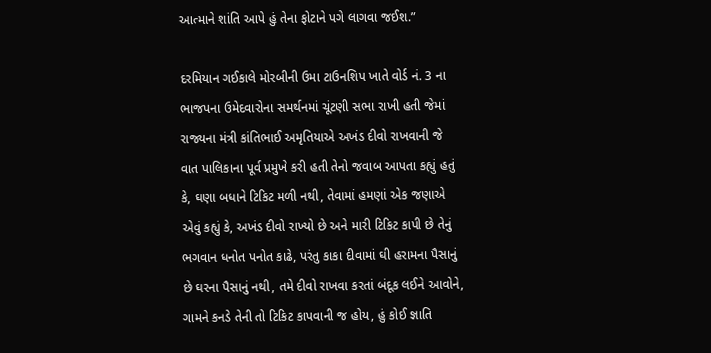આત્માને શાંતિ આપે હું તેના ફોટાને પગે લાગવા જઈશ.”

દરમિયાન ગઈકાલે મોરબીની ઉમા ટાઉનશિપ ખાતે વોર્ડ નં. 3 ના ભાજપના ઉમેદવારોના સમર્થનમાં ચૂંટણી સભા રાખી હતી જેમાં રાજ્યના મંત્રી કાંતિભાઈ અમૃતિયાએ અખંડ દીવો રાખવાની જે વાત પાલિકાના પૂર્વ પ્રમુખે કરી હતી તેનો જવાબ આપતા કહ્યું હતું કે, ઘણા બધાને ટિકિટ મળી નથી, તેવામાં હમણાં એક જણાએ એવું કહ્યું કે, અખંડ દીવો રાખ્યો છે અને મારી ટિકિટ કાપી છે તેનું ભગવાન ધનોત પનોત કાઢે, પરંતુ કાકા દીવામાં ઘી હરામના પૈસાનું છે ઘરના પૈસાનું નથી, તમે દીવો રાખવા કરતાં બંદૂક લઈને આવોને, ગામને કનડે તેની તો ટિકિટ કાપવાની જ હોય, હું કોઈ જ્ઞાતિ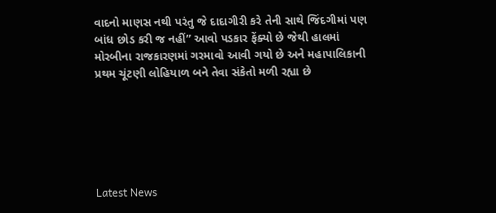વાદનો માણસ નથી પરંતુ જે દાદાગીરી કરે તેની સાથે જિંદગીમાં પણ બાંધ છોડ કરી જ નહીં” આવો પડકાર ફેંક્યો છે જેથી હાલમાં મોરબીના રાજકારણમાં ગરમાવો આવી ગયો છે અને મહાપાલિકાની પ્રથમ ચૂંટણી લોહિયાળ બને તેવા સંકેતો મળી રહ્યા છે






Latest News